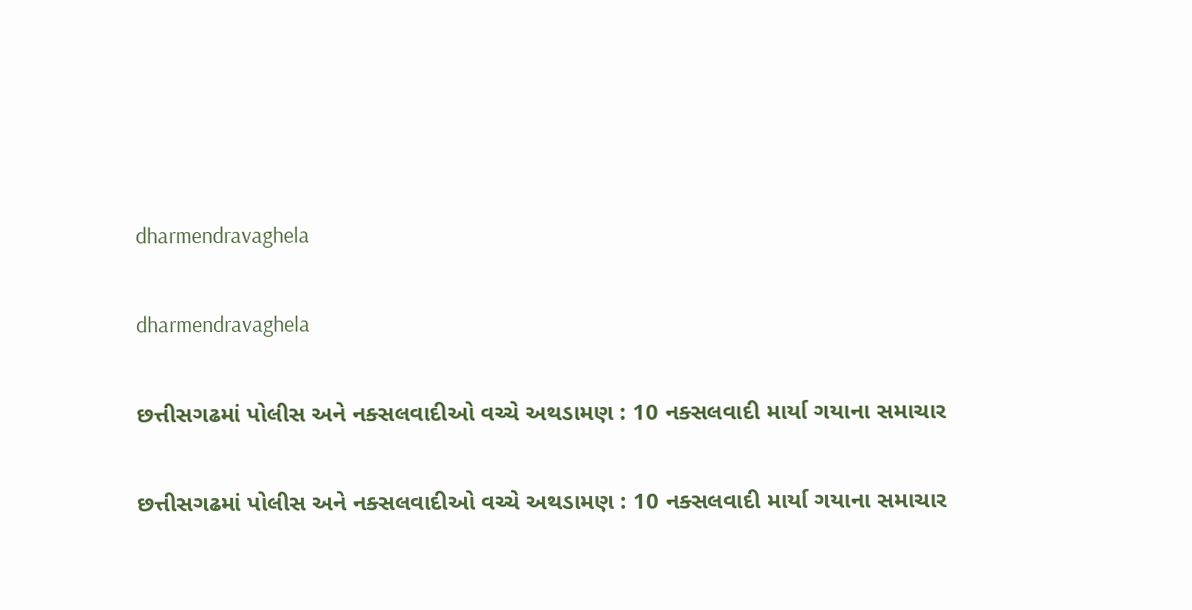dharmendravaghela

dharmendravaghela

છત્તીસગઢમાં પોલીસ અને નક્સલવાદીઓ વચ્ચે અથડામણ : 10 નક્સલવાદી માર્યા ગયાના સમાચાર

છત્તીસગઢમાં પોલીસ અને નક્સલવાદીઓ વચ્ચે અથડામણ : 10 નક્સલવાદી માર્યા ગયાના સમાચાર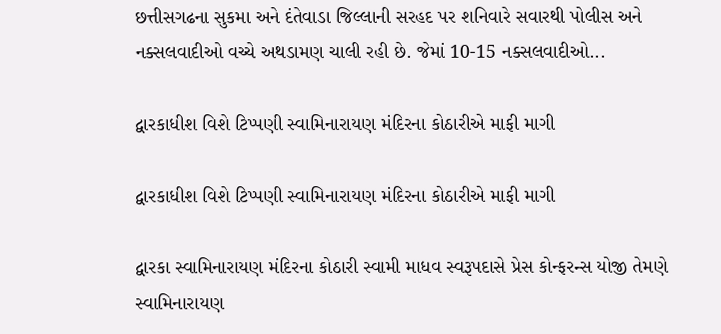છત્તીસગઢના સુકમા અને દંતેવાડા જિલ્લાની સરહદ પર શનિવારે સવારથી પોલીસ અને નક્સલવાદીઓ વચ્ચે અથડામણ ચાલી રહી છે. જેમાં 10-15 નક્સલવાદીઓ...

દ્વારકાધીશ વિશે ટિપ્પણી સ્વામિનારાયણ મંદિરના કોઠારીએ માફી માગી

દ્વારકાધીશ વિશે ટિપ્પણી સ્વામિનારાયણ મંદિરના કોઠારીએ માફી માગી

દ્વારકા સ્વામિનારાયણ મંદિરના કોઠારી સ્વામી માધવ સ્વરૂપદાસે પ્રેસ કોન્ફરન્સ યોજી તેમણે સ્વામિનારાયણ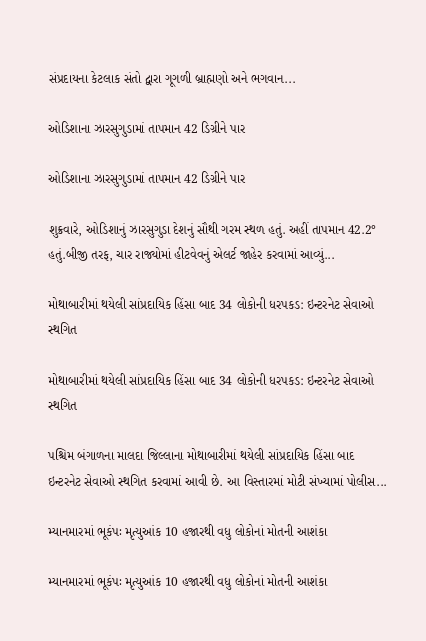સંપ્રદાયના કેટલાક સંતો દ્વારા ગૂગળી બ્રાહ્મણો અને ભગવાન...

ઓડિશાના ઝારસુગુડામાં તાપમાન 42 ડિગ્રીને પાર

ઓડિશાના ઝારસુગુડામાં તાપમાન 42 ડિગ્રીને પાર

શુક્રવારે, ઓડિશાનું ઝારસુગુડા દેશનું સૌથી ગરમ સ્થળ હતું. અહીં તાપમાન 42.2° હતું.બીજી તરફ, ચાર રાજ્યોમાં હીટવેવનું એલર્ટ જાહેર કરવામાં આવ્યું...

મોથાબારીમાં થયેલી સાંપ્રદાયિક હિંસા બાદ 34 લોકોની ધરપકડ: ઇન્ટરનેટ સેવાઓ સ્થગિત

મોથાબારીમાં થયેલી સાંપ્રદાયિક હિંસા બાદ 34 લોકોની ધરપકડ: ઇન્ટરનેટ સેવાઓ સ્થગિત

પશ્ચિમ બંગાળના માલદા જિલ્લાના મોથાબારીમાં થયેલી સાંપ્રદાયિક હિંસા બાદ ઇન્ટરનેટ સેવાઓ સ્થગિત કરવામાં આવી છે. આ વિસ્તારમાં મોટી સંખ્યામાં પોલીસ...

મ્યાનમારમાં ભૂકંપઃ મૃત્યુઆંક 10 હજારથી વધુ લોકોનાં મોતની આશંકા

મ્યાનમારમાં ભૂકંપઃ મૃત્યુઆંક 10 હજારથી વધુ લોકોનાં મોતની આશંકા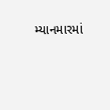મ્યાનમારમાં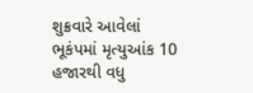શુક્રવારે આવેલાં ભૂકંપમાં મૃત્યુઆંક 10 હજારથી વધુ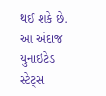થઈ શકે છે. આ અંદાજ યુનાઇટેડ સ્ટેટ્સ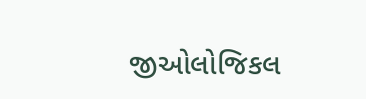જીઓલોજિકલ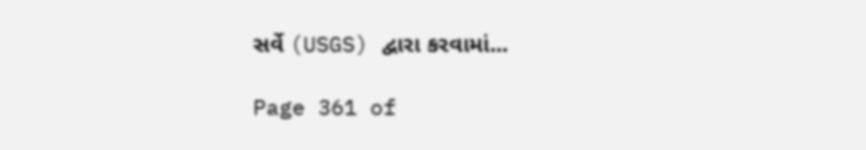સર્વે (USGS) દ્વારા કરવામાં...

Page 361 of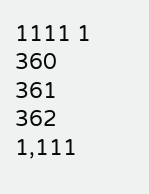1111 1 360 361 362 1,111